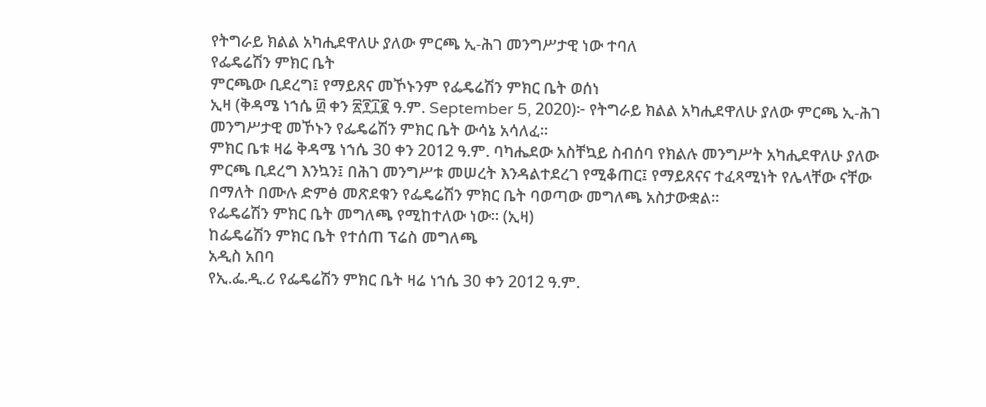የትግራይ ክልል አካሒደዋለሁ ያለው ምርጫ ኢ-ሕገ መንግሥታዊ ነው ተባለ
የፌዴሬሽን ምክር ቤት
ምርጫው ቢደረግ፤ የማይጸና መኾኑንም የፌዴሬሽን ምክር ቤት ወሰነ
ኢዛ (ቅዳሜ ነኀሴ ፴ ቀን ፳፻፲፪ ዓ.ም. September 5, 2020)፦ የትግራይ ክልል አካሒደዋለሁ ያለው ምርጫ ኢ-ሕገ መንግሥታዊ መኾኑን የፌዴሬሽን ምክር ቤት ውሳኔ አሳለፈ።
ምክር ቤቱ ዛሬ ቅዳሜ ነኀሴ 30 ቀን 2012 ዓ.ም. ባካሔደው አስቸኳይ ስብሰባ የክልሉ መንግሥት አካሒደዋለሁ ያለው ምርጫ ቢደረግ እንኳን፤ በሕገ መንግሥቱ መሠረት እንዳልተደረገ የሚቆጠር፤ የማይጸናና ተፈጻሚነት የሌላቸው ናቸው በማለት በሙሉ ድምፅ መጽደቁን የፌዴሬሽን ምክር ቤት ባወጣው መግለጫ አስታውቋል።
የፌዴሬሽን ምክር ቤት መግለጫ የሚከተለው ነው። (ኢዛ)
ከፌዴሬሽን ምክር ቤት የተሰጠ ፕሬስ መግለጫ
አዲስ አበባ
የኢ.ፌ.ዲ.ሪ የፌዴሬሽን ምክር ቤት ዛሬ ነኀሴ 30 ቀን 2012 ዓ.ም.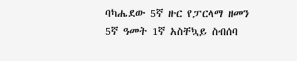ባካሔደው 5ኛ ዙር የፓርላማ ዘመን 5ኛ ዓመት 1ኛ አስቸኳይ ስብሰባ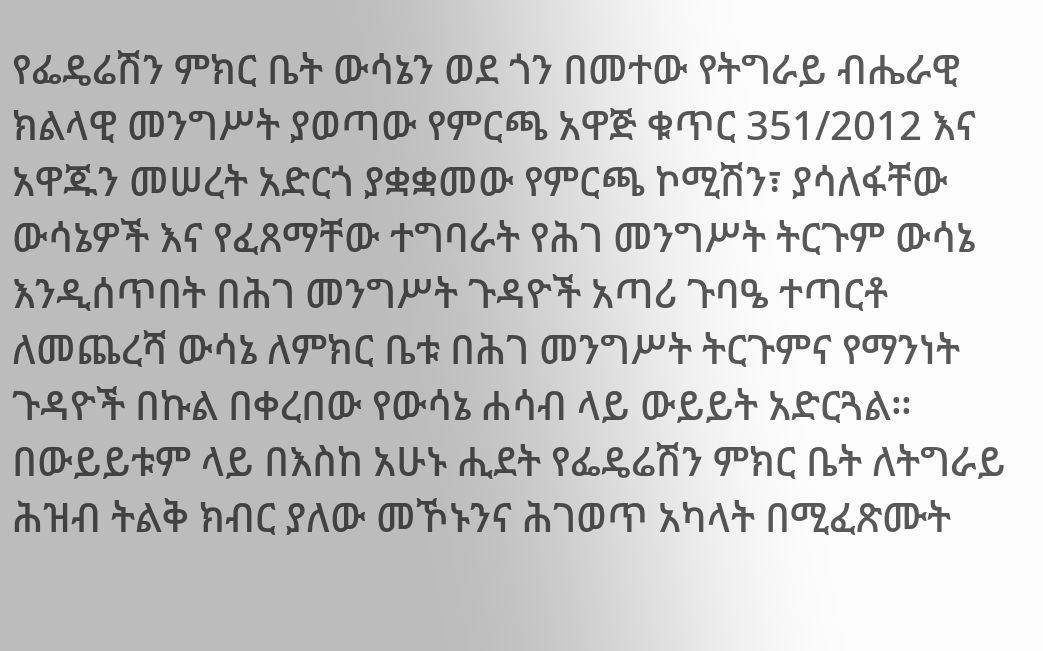የፌዴሬሽን ምክር ቤት ውሳኔን ወደ ጎን በመተው የትግራይ ብሔራዊ ክልላዊ መንግሥት ያወጣው የምርጫ አዋጅ ቁጥር 351/2012 እና አዋጁን መሠረት አድርጎ ያቋቋመው የምርጫ ኮሚሽን፣ ያሳለፋቸው ውሳኔዎች እና የፈጸማቸው ተግባራት የሕገ መንግሥት ትርጉም ውሳኔ እንዲሰጥበት በሕገ መንግሥት ጉዳዮች አጣሪ ጉባዔ ተጣርቶ ለመጨረሻ ውሳኔ ለምክር ቤቱ በሕገ መንግሥት ትርጉምና የማንነት ጉዳዮች በኩል በቀረበው የውሳኔ ሐሳብ ላይ ውይይት አድርጓል።
በውይይቱም ላይ በእስከ አሁኑ ሒደት የፌዴሬሽን ምክር ቤት ለትግራይ ሕዝብ ትልቅ ክብር ያለው መኾኑንና ሕገወጥ አካላት በሚፈጽሙት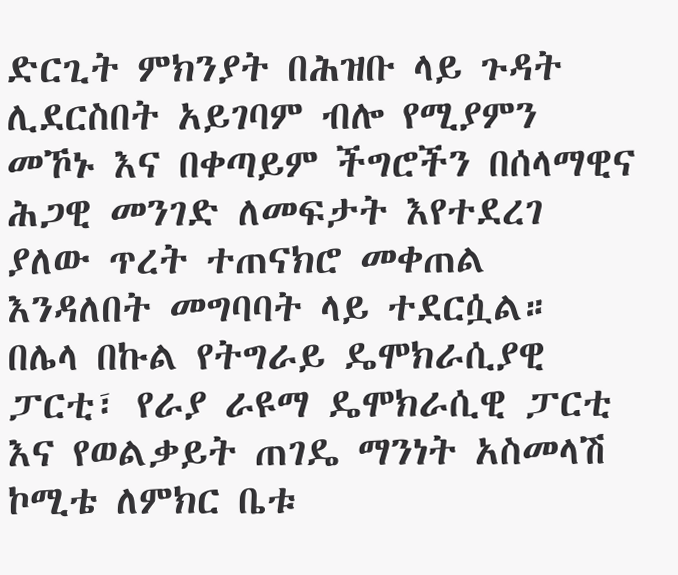ድርጊት ምክንያት በሕዝቡ ላይ ጉዳት ሊደርስበት አይገባም ብሎ የሚያምን መኾኑ እና በቀጣይም ችግሮችን በሰላማዊና ሕጋዊ መንገድ ለመፍታት እየተደረገ ያለው ጥረት ተጠናክሮ መቀጠል እንዳለበት መግባባት ላይ ተደርሷል።
በሌላ በኩል የትግራይ ዴሞክራሲያዊ ፓርቲ፣ የራያ ራዩማ ዴሞክራሲዊ ፓርቲ እና የወልቃይት ጠገዴ ማንነት አስመላሽ ኮሚቴ ለምክር ቤቱ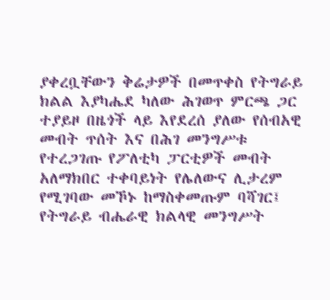ያቀረቧቸውን ቅሬታዎች በመጥቀስ የትግራይ ክልል እያካሔደ ካለው ሕገወጥ ምርጫ ጋር ተያይዞ በዜጎች ላይ እየደረሰ ያለው የሰብአዊ መብት ጥሰት እና በሕገ መንግሥቱ የተረጋገጡ የፖለቲካ ፓርቲዎች መብት አለማክበር ተቀባይነት የሌለውና ሊታረም የሚገባው መኾኑ ከማስቀመጡም ባሻገር፤ የትግራይ ብሔራዊ ክልላዊ መንግሥት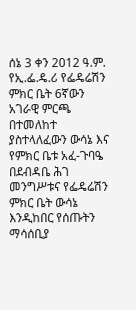ሰኔ 3 ቀን 2012 ዓ.ም. የኢ.ፌ.ዴ.ሪ የፌዴሬሽን ምክር ቤት 6ኛውን አገራዊ ምርጫ በተመለከተ ያስተላለፈውን ውሳኔ እና የምክር ቤቱ አፈ-ጉባዔ በደብዳቤ ሕገ መንግሥቱና የፌዴሬሽን ምክር ቤት ውሳኔ እንዲከበር የሰጡትን ማሳሰቢያ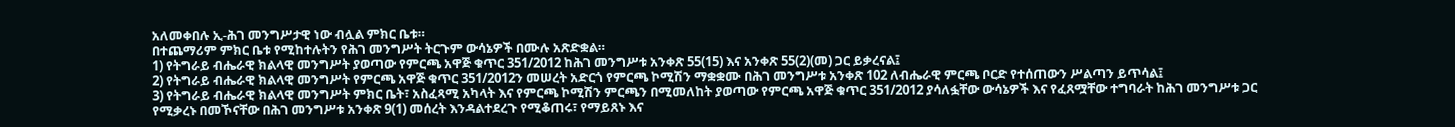አለመቀበሉ ኢ-ሕገ መንግሥታዊ ነው ብሏል ምክር ቤቱ።
በተጨማሪም ምክር ቤቱ የሚከተሉትን የሕገ መንግሥት ትርጉም ውሳኔዎች በሙሉ አጽድቋል።
1) የትግራይ ብሔራዊ ክልላዊ መንግሥት ያወጣው የምርጫ አዋጅ ቁጥር 351/2012 ከሕገ መንግሥቱ አንቀጽ 55(15) እና አንቀጽ 55(2)(መ) ጋር ይቃረናል፤
2) የትግራይ ብሔራዊ ክልላዊ መንግሥት የምርጫ አዋጅ ቁጥር 351/2012ን መሠረት አድርጎ የምርጫ ኮሚሽን ማቋቋሙ በሕገ መንግሥቱ አንቀጽ 102 ለብሔራዊ ምርጫ ቦርድ የተሰጠውን ሥልጣን ይጥሳል፤
3) የትግራይ ብሔራዊ ክልላዊ መንግሥት ምክር ቤት፣ አስፈጻሚ አካላት እና የምርጫ ኮሚሽን ምርጫን በሚመለከት ያወጣው የምርጫ አዋጅ ቁጥር 351/2012 ያሳለፏቸው ውሳኔዎች እና የፈጸሟቸው ተግባራት ከሕገ መንግሥቱ ጋር የሚቃረኑ በመኾናቸው በሕገ መንግሥቱ አንቀጽ 9(1) መሰረት እንዳልተደረጉ የሚቆጠሩ፣ የማይጸኑ እና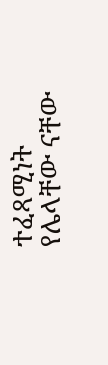ተፈጻሚነት የሌላቸው ናቸው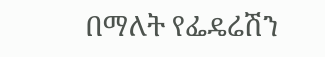በማለት የፌዴሬሽን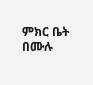ምክር ቤት በሙሉ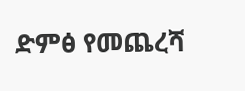ድምፅ የመጨረሻ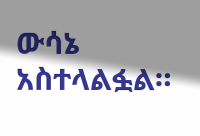ውሳኔ አስተላልፏል።